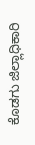ಕೊಡಗು ಜಿಲ್ಲಾಧಿಕಾರಿ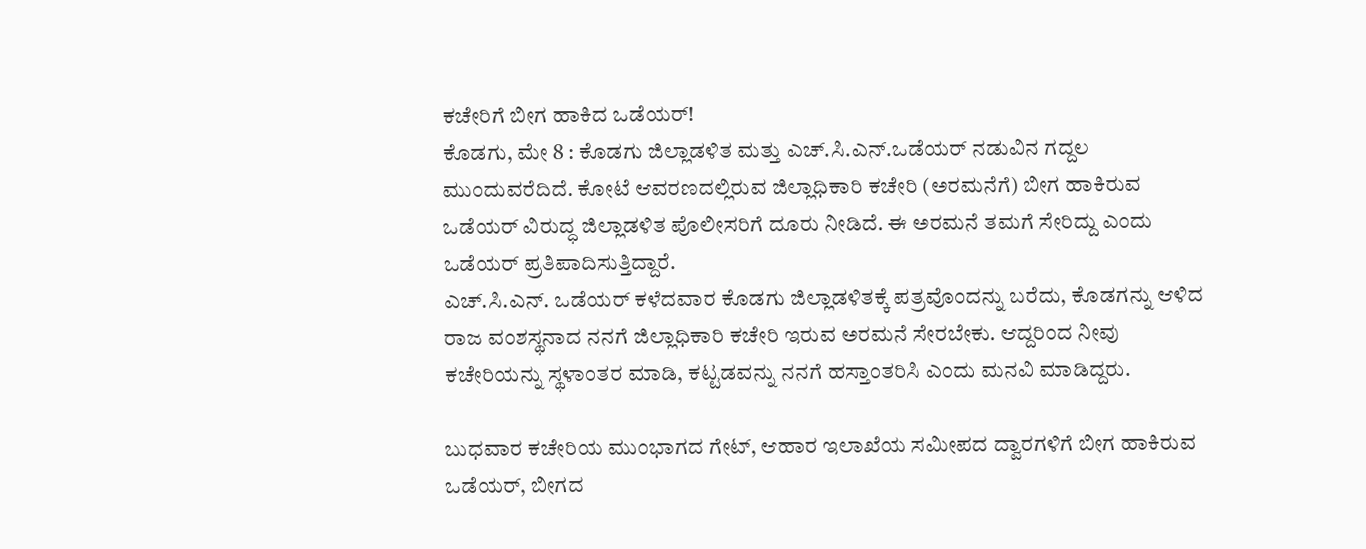ಕಚೇರಿಗೆ ಬೀಗ ಹಾಕಿದ ಒಡೆಯರ್!
ಕೊಡಗು, ಮೇ 8 : ಕೊಡಗು ಜಿಲ್ಲಾಡಳಿತ ಮತ್ತು ಎಚ್.ಸಿ.ಎನ್.ಒಡೆಯರ್ ನಡುವಿನ ಗದ್ದಲ ಮುಂದುವರೆದಿದೆ. ಕೋಟೆ ಆವರಣದಲ್ಲಿರುವ ಜಿಲ್ಲಾಧಿಕಾರಿ ಕಚೇರಿ (ಅರಮನೆಗೆ) ಬೀಗ ಹಾಕಿರುವ ಒಡೆಯರ್ ವಿರುದ್ಧ ಜಿಲ್ಲಾಡಳಿತ ಪೊಲೀಸರಿಗೆ ದೂರು ನೀಡಿದೆ. ಈ ಅರಮನೆ ತಮಗೆ ಸೇರಿದ್ದು ಎಂದು ಒಡೆಯರ್ ಪ್ರತಿಪಾದಿಸುತ್ತಿದ್ದಾರೆ.
ಎಚ್.ಸಿ.ಎನ್. ಒಡೆಯರ್ ಕಳೆದವಾರ ಕೊಡಗು ಜಿಲ್ಲಾಡಳಿತಕ್ಕೆ ಪತ್ರವೊಂದನ್ನು ಬರೆದು, ಕೊಡಗನ್ನು ಆಳಿದ ರಾಜ ವಂಶಸ್ಥನಾದ ನನಗೆ ಜಿಲ್ಲಾಧಿಕಾರಿ ಕಚೇರಿ ಇರುವ ಅರಮನೆ ಸೇರಬೇಕು. ಆದ್ದರಿಂದ ನೀವು ಕಚೇರಿಯನ್ನು ಸ್ಥಳಾಂತರ ಮಾಡಿ, ಕಟ್ಟಡವನ್ನು ನನಗೆ ಹಸ್ತಾಂತರಿಸಿ ಎಂದು ಮನವಿ ಮಾಡಿದ್ದರು.

ಬುಧವಾರ ಕಚೇರಿಯ ಮುಂಭಾಗದ ಗೇಟ್, ಆಹಾರ ಇಲಾಖೆಯ ಸಮೀಪದ ದ್ವಾರಗಳಿಗೆ ಬೀಗ ಹಾಕಿರುವ ಒಡೆಯರ್, ಬೀಗದ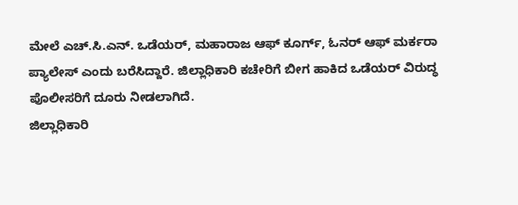ಮೇಲೆ ಎಚ್.ಸಿ.ಎನ್. ಒಡೆಯರ್, ಮಹಾರಾಜ ಆಫ್ ಕೂರ್ಗ್, ಓನರ್ ಆಫ್ ಮರ್ಕರಾ ಪ್ಯಾಲೇಸ್ ಎಂದು ಬರೆಸಿದ್ದಾರೆ. ಜಿಲ್ಲಾಧಿಕಾರಿ ಕಚೇರಿಗೆ ಬೀಗ ಹಾಕಿದ ಒಡೆಯರ್ ವಿರುದ್ಧ ಪೊಲೀಸರಿಗೆ ದೂರು ನೀಡಲಾಗಿದೆ.
ಜಿಲ್ಲಾಧಿಕಾರಿ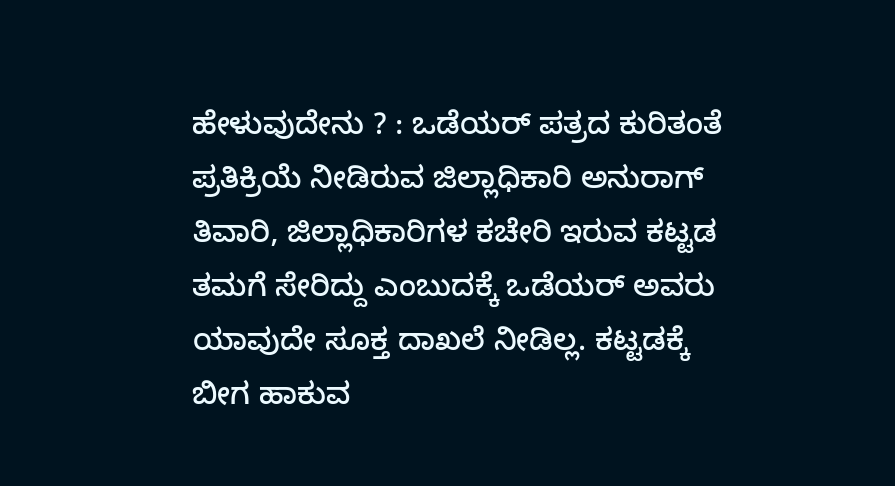ಹೇಳುವುದೇನು ? : ಒಡೆಯರ್ ಪತ್ರದ ಕುರಿತಂತೆ ಪ್ರತಿಕ್ರಿಯೆ ನೀಡಿರುವ ಜಿಲ್ಲಾಧಿಕಾರಿ ಅನುರಾಗ್ ತಿವಾರಿ, ಜಿಲ್ಲಾಧಿಕಾರಿಗಳ ಕಚೇರಿ ಇರುವ ಕಟ್ಟಡ ತಮಗೆ ಸೇರಿದ್ದು ಎಂಬುದಕ್ಕೆ ಒಡೆಯರ್ ಅವರು ಯಾವುದೇ ಸೂಕ್ತ ದಾಖಲೆ ನೀಡಿಲ್ಲ. ಕಟ್ಟಡಕ್ಕೆ ಬೀಗ ಹಾಕುವ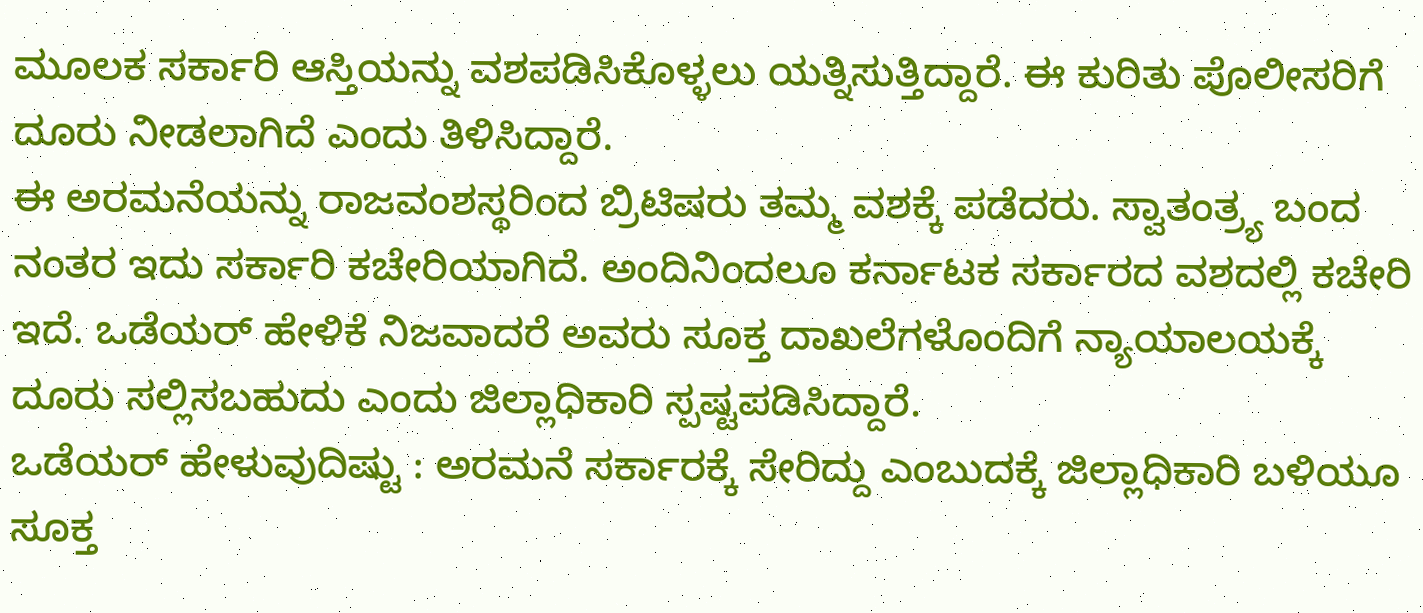ಮೂಲಕ ಸರ್ಕಾರಿ ಆಸ್ತಿಯನ್ನು ವಶಪಡಿಸಿಕೊಳ್ಳಲು ಯತ್ನಿಸುತ್ತಿದ್ದಾರೆ. ಈ ಕುರಿತು ಪೊಲೀಸರಿಗೆ ದೂರು ನೀಡಲಾಗಿದೆ ಎಂದು ತಿಳಿಸಿದ್ದಾರೆ.
ಈ ಅರಮನೆಯನ್ನು ರಾಜವಂಶಸ್ಥರಿಂದ ಬ್ರಿಟಿಷರು ತಮ್ಮ ವಶಕ್ಕೆ ಪಡೆದರು. ಸ್ವಾತಂತ್ರ್ಯ ಬಂದ ನಂತರ ಇದು ಸರ್ಕಾರಿ ಕಚೇರಿಯಾಗಿದೆ. ಅಂದಿನಿಂದಲೂ ಕರ್ನಾಟಕ ಸರ್ಕಾರದ ವಶದಲ್ಲಿ ಕಚೇರಿ ಇದೆ. ಒಡೆಯರ್ ಹೇಳಿಕೆ ನಿಜವಾದರೆ ಅವರು ಸೂಕ್ತ ದಾಖಲೆಗಳೊಂದಿಗೆ ನ್ಯಾಯಾಲಯಕ್ಕೆ ದೂರು ಸಲ್ಲಿಸಬಹುದು ಎಂದು ಜಿಲ್ಲಾಧಿಕಾರಿ ಸ್ಪಷ್ಟಪಡಿಸಿದ್ದಾರೆ.
ಒಡೆಯರ್ ಹೇಳುವುದಿಷ್ಟು : ಅರಮನೆ ಸರ್ಕಾರಕ್ಕೆ ಸೇರಿದ್ದು ಎಂಬುದಕ್ಕೆ ಜಿಲ್ಲಾಧಿಕಾರಿ ಬಳಿಯೂ ಸೂಕ್ತ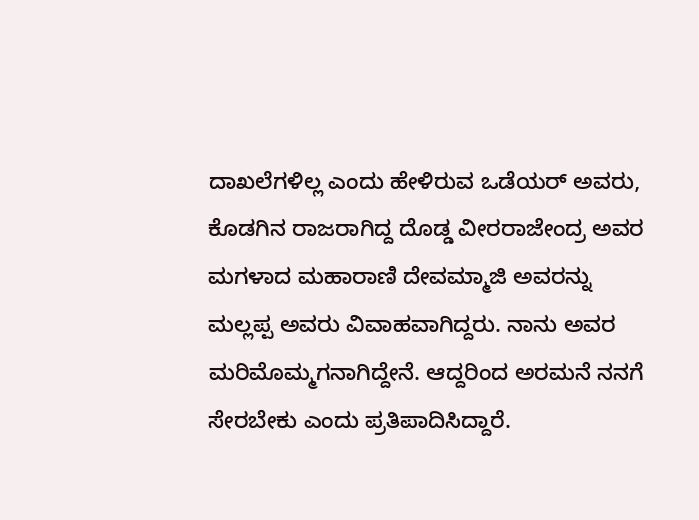ದಾಖಲೆಗಳಿಲ್ಲ ಎಂದು ಹೇಳಿರುವ ಒಡೆಯರ್ ಅವರು, ಕೊಡಗಿನ ರಾಜರಾಗಿದ್ದ ದೊಡ್ಡ ವೀರರಾಜೇಂದ್ರ ಅವರ ಮಗಳಾದ ಮಹಾರಾಣಿ ದೇವಮ್ಮಾಜಿ ಅವರನ್ನು ಮಲ್ಲಪ್ಪ ಅವರು ವಿವಾಹವಾಗಿದ್ದರು. ನಾನು ಅವರ ಮರಿಮೊಮ್ಮಗನಾಗಿದ್ದೇನೆ. ಆದ್ದರಿಂದ ಅರಮನೆ ನನಗೆ ಸೇರಬೇಕು ಎಂದು ಪ್ರತಿಪಾದಿಸಿದ್ದಾರೆ.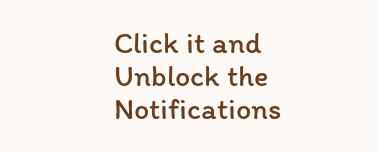Click it and Unblock the Notifications